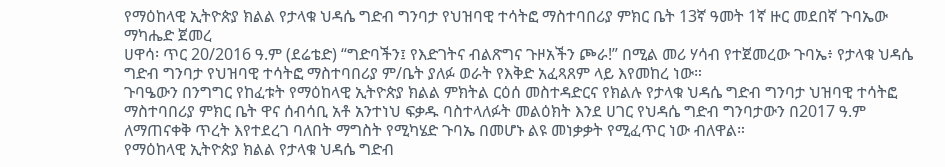የማዕከላዊ ኢትዮጵያ ክልል የታላቁ ህዳሴ ግድብ ግንባታ የህዝባዊ ተሳትፎ ማስተባበሪያ ምክር ቤት 13ኛ ዓመት 1ኛ ዙር መደበኛ ጉባኤው ማካሔድ ጀመረ
ሀዋሳ፡ ጥር 20/2016 ዓ.ም (ደሬቴድ) “ግድባችን፤ የእድገትና ብልጽግና ጉዞአችን ጮራ!” በሚል መሪ ሃሳብ የተጀመረው ጉባኤ፥ የታላቁ ህዳሴ ግድብ ግንባታ የህዝባዊ ተሳትፎ ማስተባበሪያ ም/ቤት ያለፉ ወራት የእቅድ አፈጻጸም ላይ እየመከረ ነው።
ጉባዔውን በንግግር የከፈቱት የማዕከላዊ ኢትዮጵያ ክልል ምክትል ርዕሰ መስተዳድርና የክልሉ የታላቁ ህዳሴ ግድብ ግንባታ ህዝባዊ ተሳትፎ ማስተባበሪያ ምክር ቤት ዋና ሰብሳቢ አቶ አንተነህ ፍቃዱ ባስተላለፉት መልዕክት እንደ ሀገር የህዳሴ ግድብ ግንባታውን በ2017 ዓ.ም ለማጠናቀቅ ጥረት እየተደረገ ባለበት ማግስት የሚካሄድ ጉባኤ በመሆኑ ልዩ መነቃቃት የሚፈጥር ነው ብለዋል።
የማዕከላዊ ኢትዮጵያ ክልል የታላቁ ህዳሴ ግድብ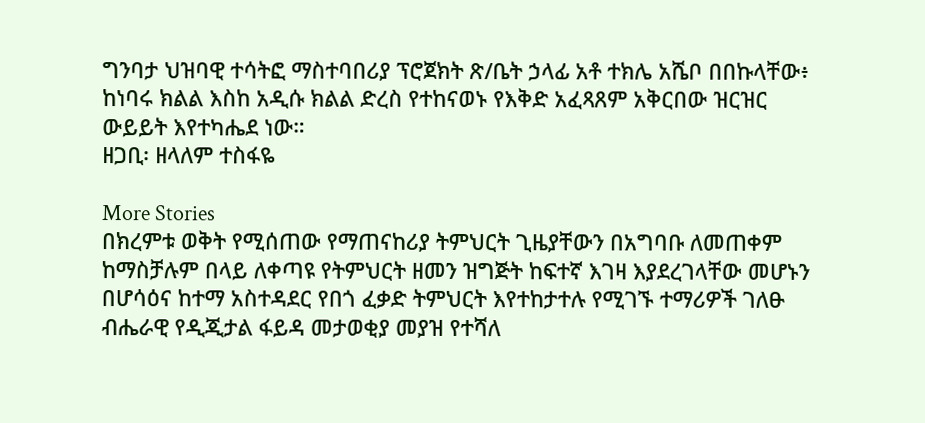ግንባታ ህዝባዊ ተሳትፎ ማስተባበሪያ ፕሮጀክት ጽ/ቤት ኃላፊ አቶ ተክሌ አሼቦ በበኩላቸው፥ ከነባሩ ክልል እስከ አዲሱ ክልል ድረስ የተከናወኑ የእቅድ አፈጻጸም አቅርበው ዝርዝር ውይይት እየተካሔደ ነው።
ዘጋቢ፡ ዘላለም ተስፋዬ

More Stories
በክረምቱ ወቅት የሚሰጠው የማጠናከሪያ ትምህርት ጊዜያቸውን በአግባቡ ለመጠቀም ከማስቻሉም በላይ ለቀጣዩ የትምህርት ዘመን ዝግጅት ከፍተኛ እገዛ እያደረገላቸው መሆኑን በሆሳዕና ከተማ አስተዳደር የበጎ ፈቃድ ትምህርት እየተከታተሉ የሚገኙ ተማሪዎች ገለፁ
ብሔራዊ የዲጂታል ፋይዳ መታወቂያ መያዝ የተሻለ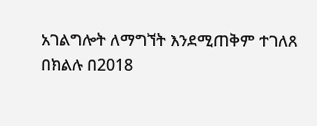አገልግሎት ለማግኘት እንደሚጠቅም ተገለጸ
በክልሉ በ2018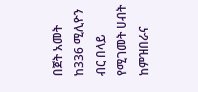በጀት አመት ከ336 ሚሊዮን ብር በላይ የሚገመት ሀብት ከምዝበራና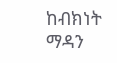ከብክነት ማዳን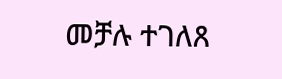መቻሉ ተገለጸ